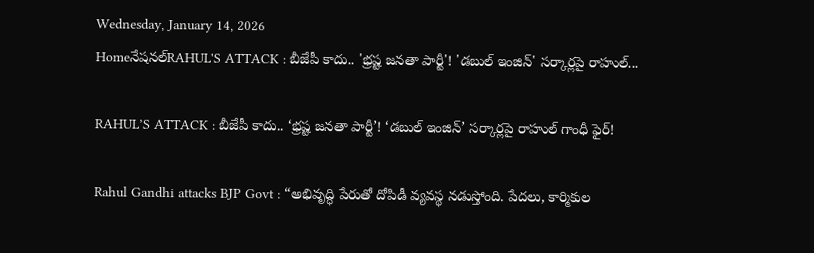Wednesday, January 14, 2026
Homeనేషనల్RAHUL'S ATTACK : బీజేపీ కాదు.. 'భ్రష్ట జనతా పార్టీ'! 'డబుల్ ఇంజిన్' సర్కార్లపై రాహుల్...

RAHUL’S ATTACK : బీజేపీ కాదు.. ‘భ్రష్ట జనతా పార్టీ’! ‘డబుల్ ఇంజిన్’ సర్కార్లపై రాహుల్ గాంధీ ఫైర్!

Rahul Gandhi attacks BJP Govt : “అభివృద్ధి పేరుతో దోపిడీ వ్యవస్థ నడుస్తోంది. పేదలు, కార్మికుల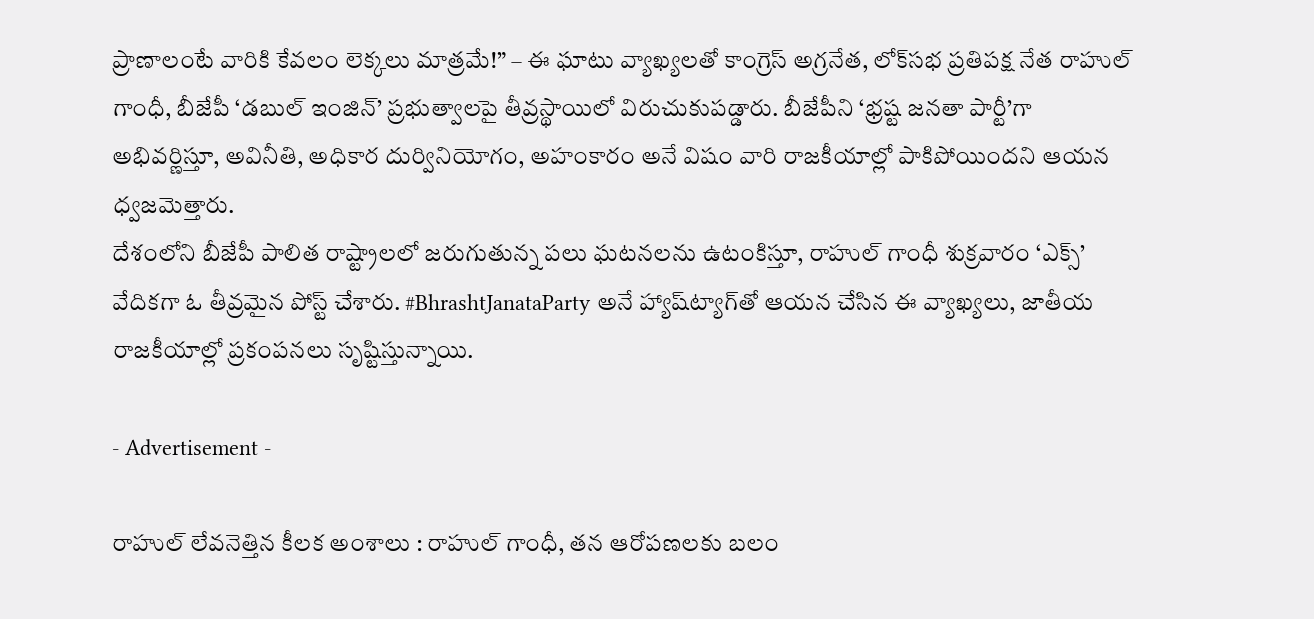ప్రాణాలంటే వారికి కేవలం లెక్కలు మాత్రమే!” – ఈ ఘాటు వ్యాఖ్యలతో కాంగ్రెస్ అగ్రనేత, లోక్‌సభ ప్రతిపక్ష నేత రాహుల్ గాంధీ, బీజేపీ ‘డబుల్ ఇంజిన్’ ప్రభుత్వాలపై తీవ్రస్థాయిలో విరుచుకుపడ్డారు. బీజేపీని ‘భ్రష్ట జనతా పార్టీ’గా అభివర్ణిస్తూ, అవినీతి, అధికార దుర్వినియోగం, అహంకారం అనే విషం వారి రాజకీయాల్లో పాకిపోయిందని ఆయన ధ్వజమెత్తారు.
దేశంలోని బీజేపీ పాలిత రాష్ట్రాలలో జరుగుతున్న పలు ఘటనలను ఉటంకిస్తూ, రాహుల్ గాంధీ శుక్రవారం ‘ఎక్స్’ వేదికగా ఓ తీవ్రమైన పోస్ట్ చేశారు. #BhrashtJanataParty అనే హ్యాష్‌ట్యాగ్‌తో ఆయన చేసిన ఈ వ్యాఖ్యలు, జాతీయ రాజకీయాల్లో ప్రకంపనలు సృష్టిస్తున్నాయి.

- Advertisement -

రాహుల్ లేవనెత్తిన కీలక అంశాలు : రాహుల్ గాంధీ, తన ఆరోపణలకు బలం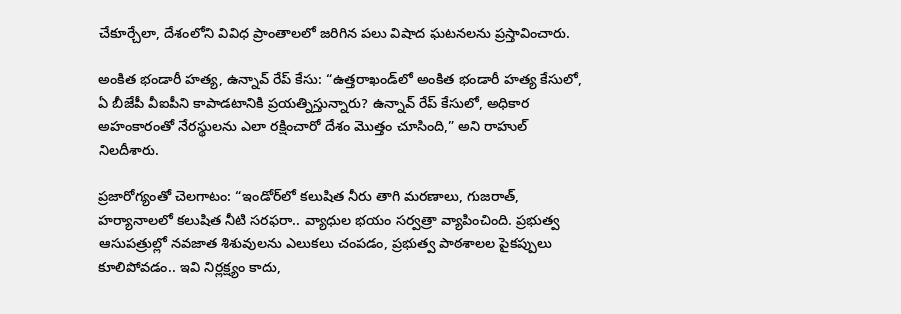చేకూర్చేలా, దేశంలోని వివిధ ప్రాంతాలలో జరిగిన పలు విషాద ఘటనలను ప్రస్తావించారు.

అంకిత భండారీ హత్య, ఉన్నావ్ రేప్ కేసు: “ఉత్తరాఖండ్‌లో అంకిత భండారీ హత్య కేసులో, ఏ బీజేపీ వీఐపీని కాపాడటానికి ప్రయత్నిస్తున్నారు? ఉన్నావ్ రేప్ కేసులో, అధికార అహంకారంతో నేరస్థులను ఎలా రక్షించారో దేశం మొత్తం చూసింది,” అని రాహుల్ నిలదీశారు.

ప్రజారోగ్యంతో చెలగాటం: “ఇండోర్‌లో కలుషిత నీరు తాగి మరణాలు, గుజరాత్, హర్యానాలలో కలుషిత నీటి సరఫరా.. వ్యాధుల భయం సర్వత్రా వ్యాపించింది. ప్రభుత్వ ఆసుపత్రుల్లో నవజాత శిశువులను ఎలుకలు చంపడం, ప్రభుత్వ పాఠశాలల పైకప్పులు కూలిపోవడం.. ఇవి నిర్లక్ష్యం కాదు,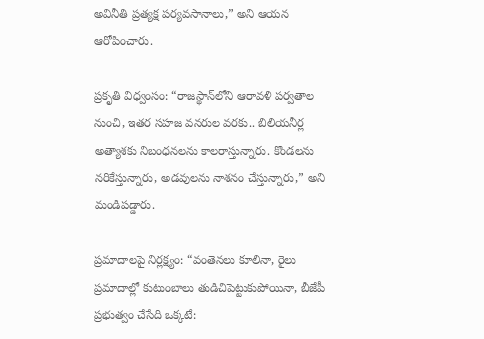అవినీతి ప్రత్యక్ష పర్యవసానాలు,” అని ఆయన ఆరోపించారు.

ప్రకృతి విధ్వంసం: “రాజస్థాన్‌లోని ఆరావళి పర్వతాల నుంచి, ఇతర సహజ వనరుల వరకు.. బిలియనీర్ల అత్యాశకు నిబంధనలను కాలరాస్తున్నారు. కొండలను నరికేస్తున్నారు, అడవులను నాశనం చేస్తున్నారు,” అని మండిపడ్డారు.

ప్రమాదాలపై నిర్లక్ష్యం: “వంతెనలు కూలినా, రైలు ప్రమాదాల్లో కుటుంబాలు తుడిచిపెట్టుకుపోయినా, బీజేపీ ప్రభుత్వం చేసేది ఒక్కటే: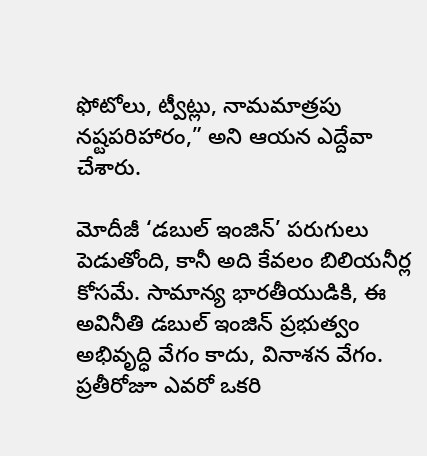ఫోటోలు, ట్వీట్లు, నామమాత్రపు నష్టపరిహారం,” అని ఆయన ఎద్దేవా చేశారు.

మోదీజీ ‘డబుల్ ఇంజిన్’ పరుగులు పెడుతోంది, కానీ అది కేవలం బిలియనీర్ల కోసమే. సామాన్య భారతీయుడికి, ఈ అవినీతి డబుల్ ఇంజిన్ ప్రభుత్వం అభివృద్ధి వేగం కాదు, వినాశన వేగం. ప్రతీరోజూ ఎవరో ఒకరి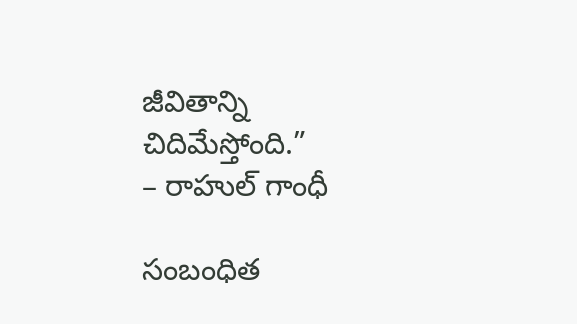జీవితాన్ని చిదిమేస్తోంది.”
– రాహుల్ గాంధీ

సంబంధిత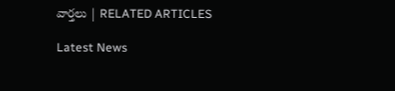వార్తలు | RELATED ARTICLES

Latest News